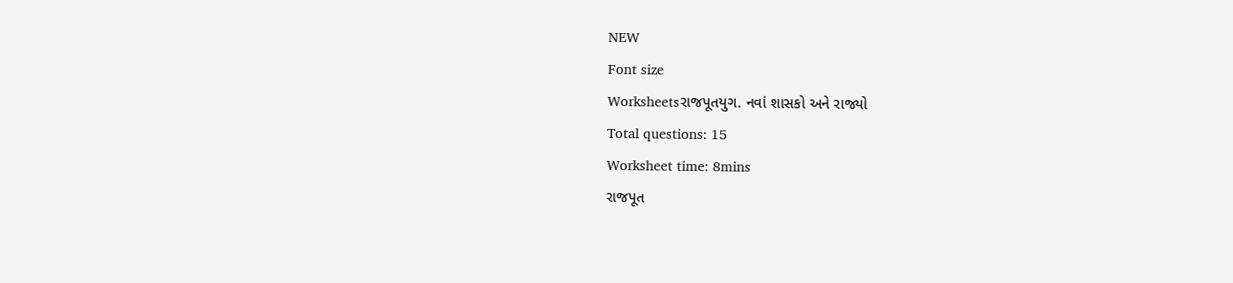NEW
Font size
Worksheetsરાજપૂતયુગ. નવાં શાસકો અને રાજ્યો
Total questions: 15
Worksheet time: 8mins
રાજપૂત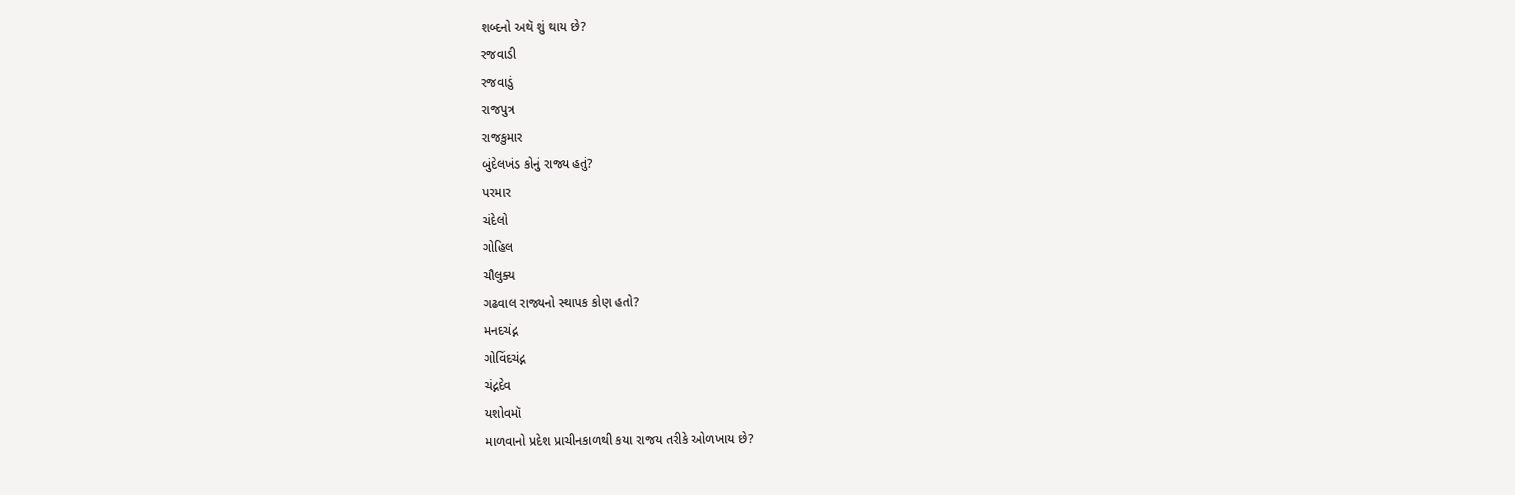શબ્દનો અથૅ શું થાય છે?
રજવાડી
રજવાડું
રાજપુત્ર
રાજકુમાર
બુંદેલખંડ કોનું રાજ્ય હતું?
પરમાર
ચંદેલો
ગોહિલ
ચૌલુક્ય
ગઢવાલ રાજ્યનો સ્થાપક કોણ હતો?
મનદચંદ્ન
ગોવિંદચંદ્ન
ચંદ્નદેવ
યશોવમૉ
માળવાનો પ્રદેશ પ્રાચીનકાળથી કયા રાજય તરીકે ઓળખાય છે?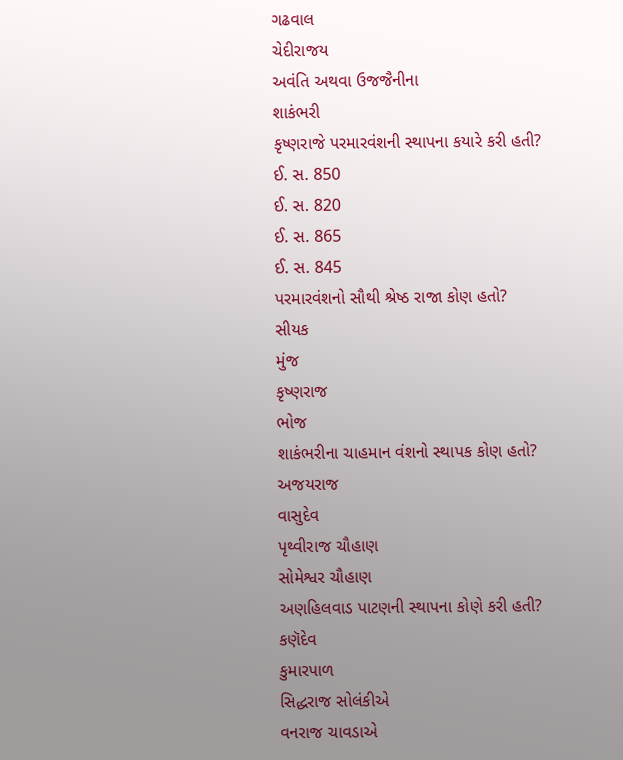ગઢવાલ
ચેદીરાજય
અવંતિ અથવા ઉજજૈનીના
શાકંભરી
કૃષ્ણરાજે પરમારવંશની સ્થાપના કયારે કરી હતી?
ઈ. સ. 850
ઈ. સ. 820
ઈ. સ. 865
ઈ. સ. 845
પરમારવંશનો સૌથી શ્રેષ્ઠ રાજા કોણ હતો?
સીયક
મુંજ
કૃષ્ણરાજ
ભોજ
શાકંભરીના ચાહમાન વંશનો સ્થાપક કોણ હતો?
અજયરાજ
વાસુદેવ
પૃથ્વીરાજ ચૌહાણ
સોમેશ્વર ચૌહાણ
અણહિલવાડ પાટણની સ્થાપના કોણે કરી હતી?
કણૅદેવ
કુમારપાળ
સિદ્ધરાજ સોલંકીએ
વનરાજ ચાવડાએ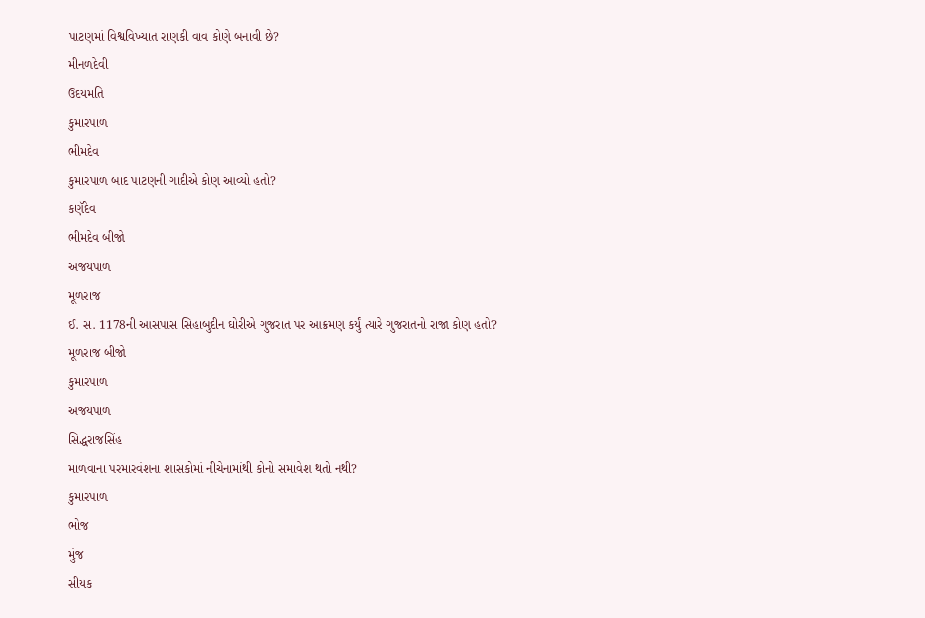પાટણમાં વિશ્વવિખ્યાત રાણકી વાવ કોણે બનાવી છે?
મીનળદેવી
ઉદયમતિ
કુમારપાળ
ભીમદેવ
કુમારપાળ બાદ પાટણની ગાદીએ કોણ આવ્યો હતો?
કણૅદેવ
ભીમદેવ બીજો
અજયપાળ
મૂળરાજ
ઈ. સ. 1178ની આસપાસ સિહાબુદીન ઘોરીએ ગુજરાત પર આક્રમણ કર્યું ત્યારે ગુજરાતનો રાજા કોણ હતો?
મૂળરાજ બીજો
કુમારપાળ
અજયપાળ
સિદ્ધરાજસિંહ
માળવાના પરમારવંશના શાસકોમાં નીચેનામાંથી કોનો સમાવેશ થતો નથી?
કુમારપાળ
ભોજ
મુંજ
સીયક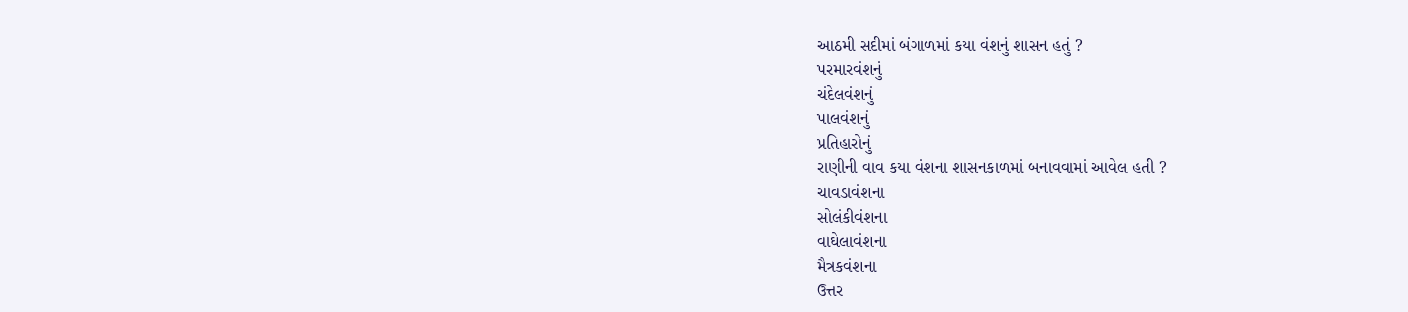આઠમી સદીમાં બંગાળમાં કયા વંશનું શાસન હતું ?
પરમારવંશનું
ચંદેલવંશનું
પાલવંશનું
પ્રતિહારોનું
રાણીની વાવ કયા વંશના શાસનકાળમાં બનાવવામાં આવેલ હતી ?
ચાવડાવંશના
સોલંકીવંશના
વાઘેલાવંશના
મૈત્રકવંશના
ઉત્તર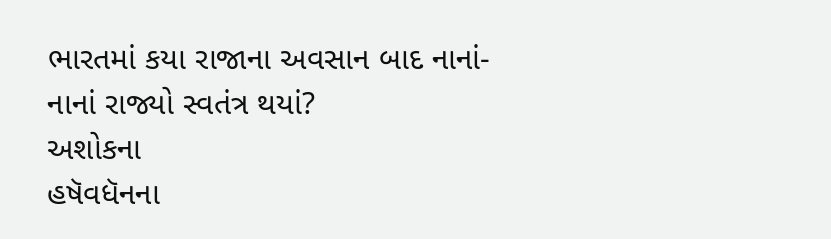ભારતમાં કયા રાજાના અવસાન બાદ નાનાં- નાનાં રાજ્યો સ્વતંત્ર થયાં?
અશોકના
હષૅવધૅનના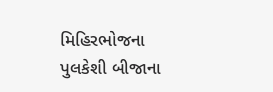મિહિરભોજના
પુલકેશી બીજાના